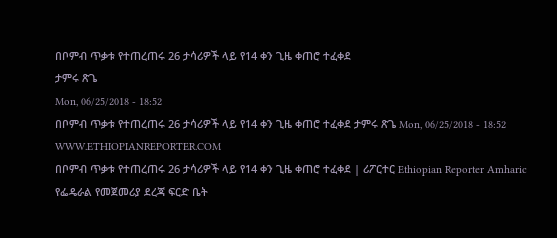በቦምብ ጥቃቱ የተጠረጠሩ 26 ታሳሪዎች ላይ የ14 ቀን ጊዜ ቀጠሮ ተፈቀደ
ታምሩ ጽጌ
Mon, 06/25/2018 - 18:52
በቦምብ ጥቃቱ የተጠረጠሩ 26 ታሳሪዎች ላይ የ14 ቀን ጊዜ ቀጠሮ ተፈቀደ ታምሩ ጽጌ Mon, 06/25/2018 - 18:52
WWW.ETHIOPIANREPORTER.COM
በቦምብ ጥቃቱ የተጠረጠሩ 26 ታሳሪዎች ላይ የ14 ቀን ጊዜ ቀጠሮ ተፈቀደ | ሪፖርተር Ethiopian Reporter Amharic
የፌዴራል የመጀመሪያ ደረጃ ፍርድ ቤት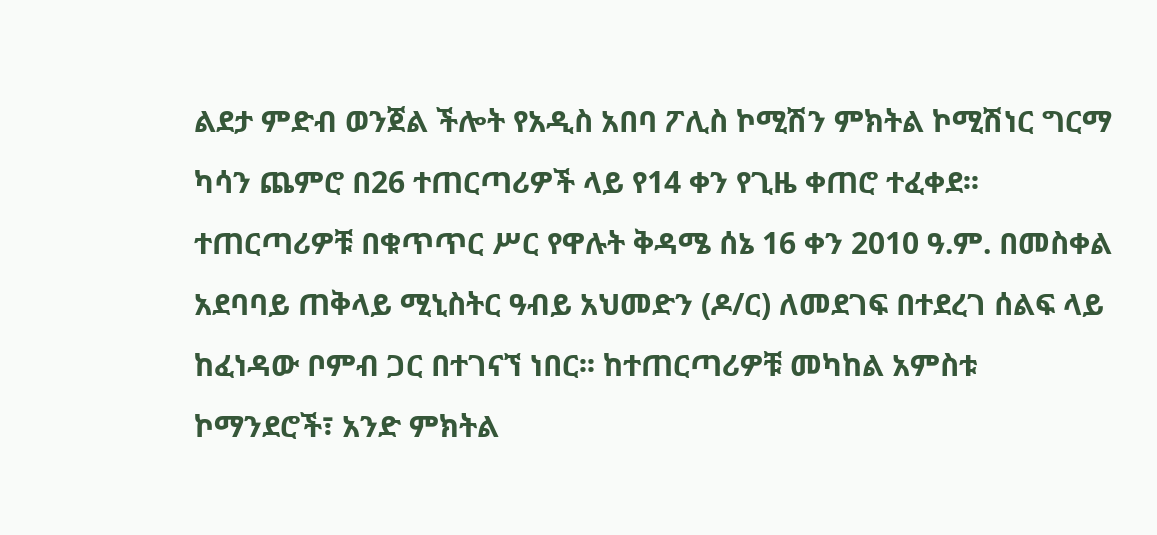ልደታ ምድብ ወንጀል ችሎት የአዲስ አበባ ፖሊስ ኮሚሽን ምክትል ኮሚሽነር ግርማ ካሳን ጨምሮ በ26 ተጠርጣሪዎች ላይ የ14 ቀን የጊዜ ቀጠሮ ተፈቀደ፡፡ ተጠርጣሪዎቹ በቁጥጥር ሥር የዋሉት ቅዳሜ ሰኔ 16 ቀን 2010 ዓ.ም. በመስቀል አደባባይ ጠቅላይ ሚኒስትር ዓብይ አህመድን (ዶ/ር) ለመደገፍ በተደረገ ሰልፍ ላይ ከፈነዳው ቦምብ ጋር በተገናኘ ነበር፡፡ ከተጠርጣሪዎቹ መካከል አምስቱ ኮማንደሮች፣ አንድ ምክትል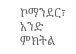ኮማንደር፣ አንድ ምክትል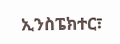ኢንስፔክተር፣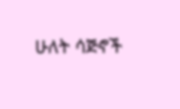ሁለት ሳጅኖች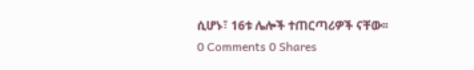ሲሆኑ፣ 16ቱ ሌሎች ተጠርጣሪዎች ናቸው፡፡
0 Comments 0 Shares